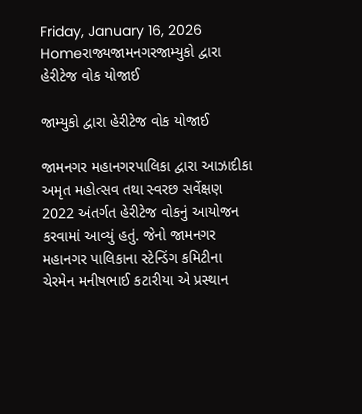Friday, January 16, 2026
Homeરાજ્યજામનગરજામ્યુકો દ્વારા હેરીટેજ વોક યોજાઈ

જામ્યુકો દ્વારા હેરીટેજ વોક યોજાઈ

જામનગર મહાનગરપાલિકા દ્વારા આઝાદીકા અમૃત મહોત્સવ તથા સ્વરછ સર્વેક્ષણ 2022 અંતર્ગત હેરીટેજ વોકનું આયોજન કરવામાં આવ્યું હતું. જેનો જામનગર મહાનગર પાલિકાના સ્ટેન્ડિંગ કમિટીના ચેરમેન મનીષભાઈ કટારીયા એ પ્રસ્થાન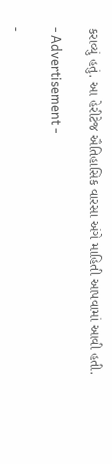કરાવ્યું હતું. આ હેરીટેજ ઐતિહાસિક વારસા અંગે માહિતી આપવામાં આવી હતી.

- Advertisement -

-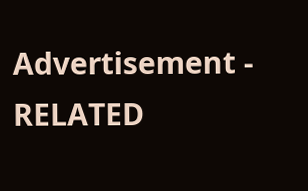Advertisement -
RELATED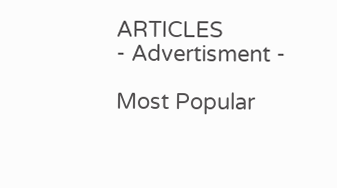ARTICLES
- Advertisment -

Most Popular